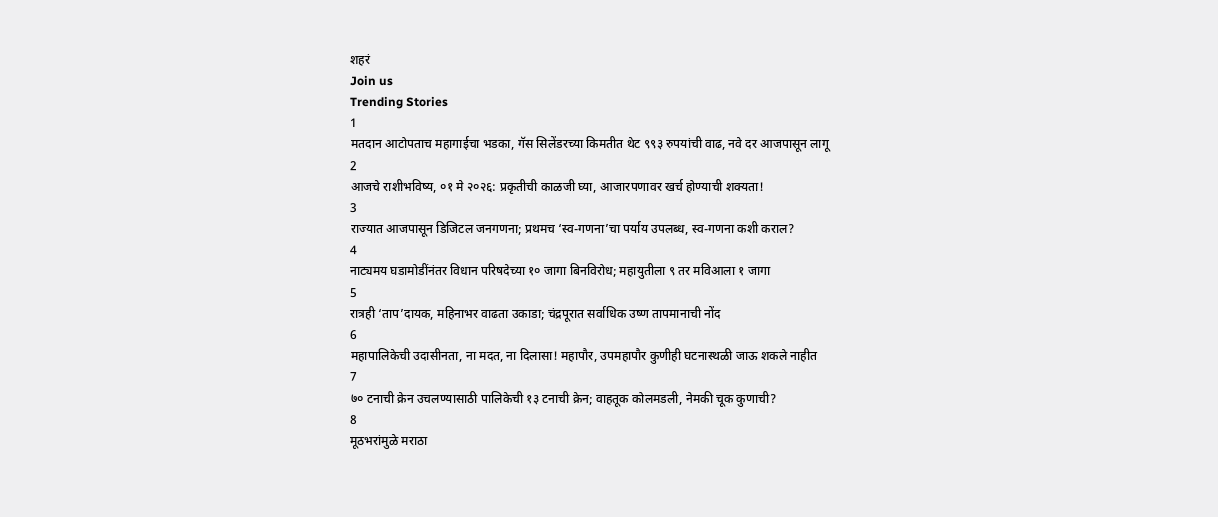शहरं
Join us
Trending Stories
1
मतदान आटोपताच महागाईचा भडका, गॅस सिलेंडरच्या किमतीत थेट ९९३ रुपयांची वाढ, नवे दर आजपासून लागू
2
आजचे राशीभविष्य, ०१ मे २०२६: प्रकृतीची काळजी घ्या, आजारपणावर खर्च होण्याची शक्यता!
3
राज्यात आजपासून डिजिटल जनगणना; प्रथमच ‘स्व-गणना’चा पर्याय उपलब्ध, स्व-गणना कशी कराल?
4
नाट्यमय घडामोडींनंतर विधान परिषदेच्या १० जागा बिनविरोध; महायुतीला ९ तर मविआला १ जागा
5
रात्रही ‘ताप’दायक, महिनाभर वाढता उकाडा; चंद्रपूरात सर्वाधिक उष्ण तापमानाची नोंद
6
महापालिकेची उदासीनता, ना मदत, ना दिलासा! महापौर, उपमहापौर कुणीही घटनास्थळी जाऊ शकले नाहीत
7
७० टनाची क्रेन उचलण्यासाठी पालिकेची १३ टनाची क्रेन; वाहतूक कोलमडली, नेमकी चूक कुणाची?
8
मूठभरांमुळे मराठा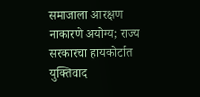समाजाला आरक्षण नाकारणे अयोग्य; राज्य सरकारचा हायकोर्टात युक्तिवाद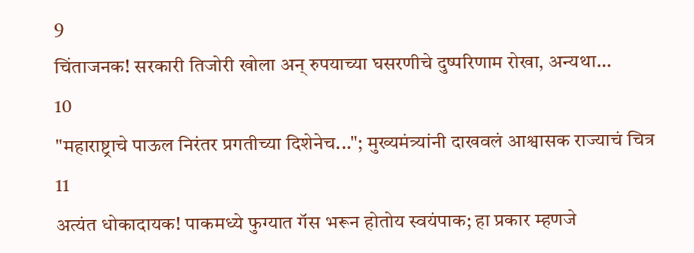9
चिंताजनक! सरकारी तिजोरी खोला अन् रुपयाच्या घसरणीचे दुष्परिणाम रोखा, अन्यथा...
10
"महाराष्ट्राचे पाऊल निरंतर प्रगतीच्या दिशेनेच..."; मुख्यमंत्र्यांनी दाखवलं आश्वासक राज्याचं चित्र
11
अत्यंत धोकादायक! पाकमध्ये फुग्यात गॅस भरून होतोय स्वयंपाक; हा प्रकार म्हणजे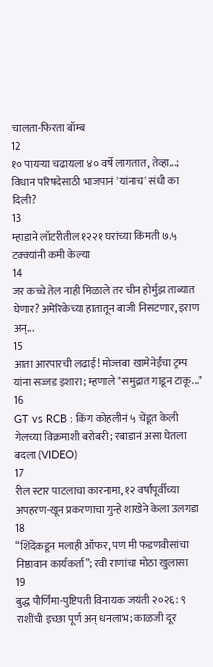चालता-फिरता बॉम्ब
12
१० पायऱ्या चढायला ४० वर्षे लागतात, तेव्हा...; विधान परिषदेसाठी भाजपानं 'यांनाच' संधी का दिली?
13
म्हाडाने लॉटरीतील १२२१ घरांच्या किंमती ७.५ टक्क्यांनी कमी केल्या
14
जर कच्चे तेल नाही मिळाले तर चीन होर्मुझ ताब्यात घेणार? अमेरिकेच्या हातातून बाजी निसटणार, इराण अन्...
15
आता आरपारची लढाई! मोज्तबा खामेनेईंचा ट्रम्प यांना सज्जड इशारा; म्हणाले "समुद्रात गाडून टाकू..."
16
GT vs RCB : किंग कोहलीनं ५ चेंडूत केली गेलच्या विक्रमाशी बरोबरी; रबाडानं असा घेतला बदला (VIDEO)
17
रील स्टार पाटलाचा कारनामा, १२ वर्षांपूर्वीच्या अपहरण-खून प्रकरणाचा गुन्हे शाखेने केला उलगडा
18
“शिंदेंकडून मलाही ऑफर, पण मी फडणवीसांचा निष्ठावान कार्यकर्ता”; रवी राणांचा मोठा खुलासा
19
बुद्ध पौर्णिमा-पुष्टिपती विनायक जयंती २०२६: ९ राशींची इच्छा पूर्ण अन् धनलाभ; काळजी दूर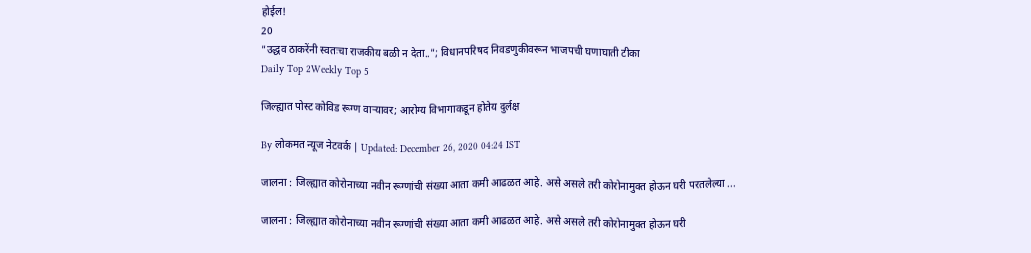होईल!
20
"उद्धव ठाकरेंनी स्वतःचा राजकीय बळी न देता.."; विधानपरिषद निवडणुकीवरून भाजपची घणाघाती टीका
Daily Top 2Weekly Top 5

जिल्ह्यात पोस्ट कोविड रूग्ण वाऱ्यावर; आरोग्य विभागाकडून होतेय दुर्लक्ष

By लोकमत न्यूज नेटवर्क | Updated: December 26, 2020 04:24 IST

जालना : जिल्ह्यात कोरोनाच्या नवीन रूग्णांची संख्या आता कमी आढळत आहे. असे असले तरी कोरोनामुक्त होऊन घरी परतलेल्या ...

जालना : जिल्ह्यात कोरोनाच्या नवीन रूग्णांची संख्या आता कमी आढळत आहे. असे असले तरी कोरोनामुक्त होऊन घरी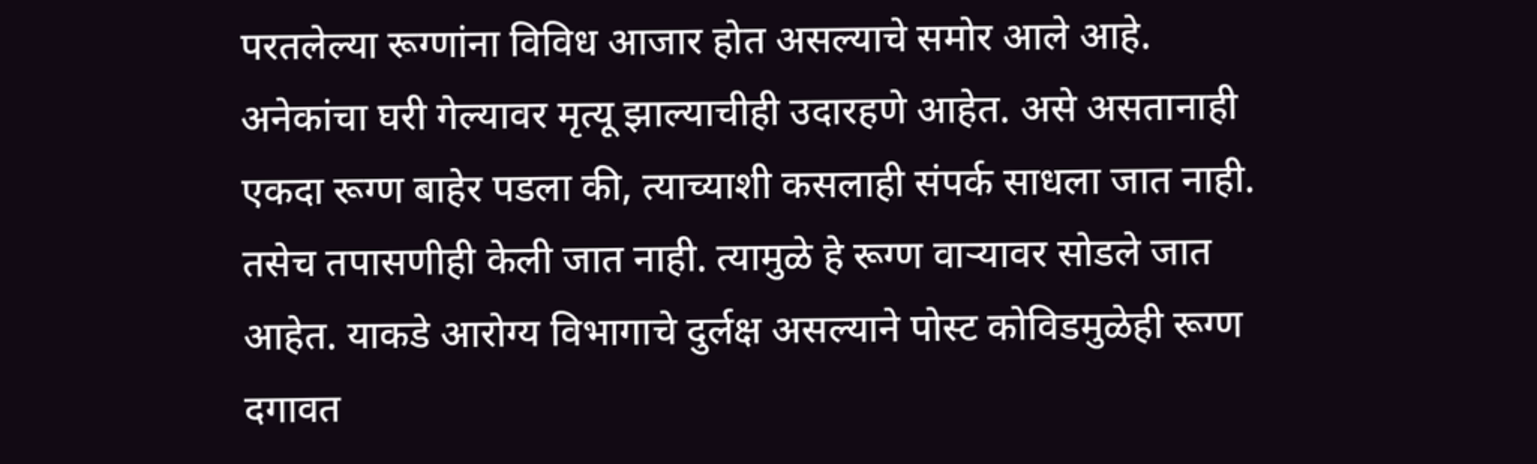परतलेल्या रूग्णांना विविध आजार होत असल्याचे समोर आले आहे. अनेकांचा घरी गेल्यावर मृत्यू झाल्याचीही उदारहणे आहेत. असे असतानाही एकदा रूग्ण बाहेर पडला की, त्याच्याशी कसलाही संपर्क साधला जात नाही. तसेच तपासणीही केली जात नाही. त्यामुळे हे रूग्ण वाऱ्यावर सोडले जात आहेत. याकडे आरोग्य विभागाचे दुर्लक्ष असल्याने पोस्ट कोविडमुळेही रूग्ण दगावत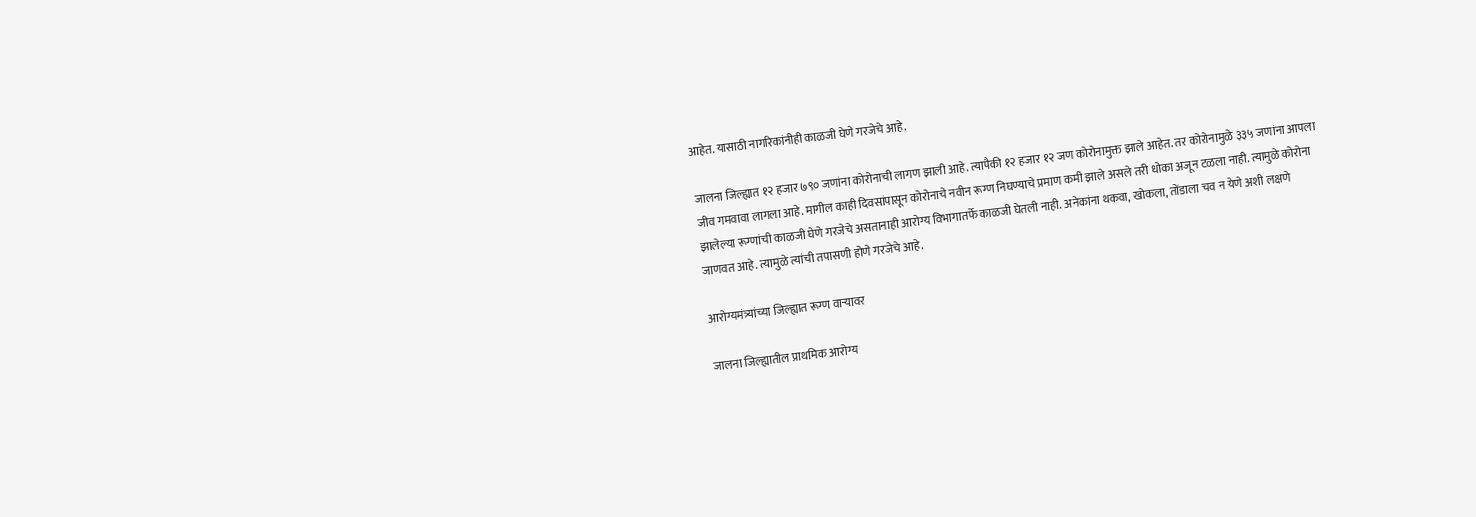आहेत. यासाठी नागरिकांनीही काळजी घेणे गरजेचे आहे.

जालना जिल्ह्यात १२ हजार ७९० जणांना कोरोनाची लागण झाली आहे. त्यापैकी १२ हजार १२ जण कोरोनामुक्त झाले आहेत. तर कोरोनामुळे ३३५ जणांना आपला जीव गमवावा लागला आहे. मागील काही दिवसांपासून कोरोनाचे नवीन रूग्ण निघण्याचे प्रमाण कमी झाले असले तरी धोका अजून टळला नाही. त्यामुळे कोरोना झालेल्या रूग्णांची काळजी घेणे गरजेचे असतानाही आरोग्य विभागातर्फे काळजी घेतली नाही. अनेकांना थकवा, खोकला, तोंडाला चव न येणे अशी लक्षणे जाणवत आहे. त्यामुळे त्यांची तपासणी होणे गरजेचे आहे.

आरोग्यमंत्र्यांच्या जिल्ह्यात रूग्ण वाऱ्यावर

जालना जिल्ह्यातील प्राथमिक आरोग्य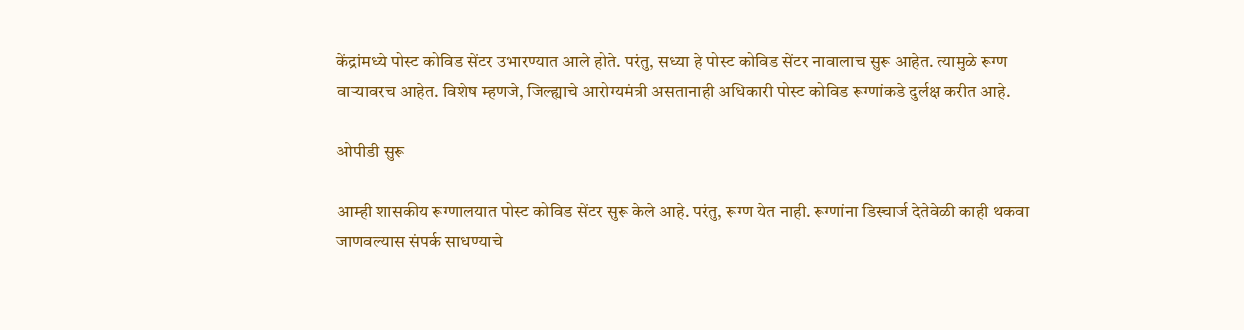केंद्रांमध्ये पोस्ट कोविड सेंटर उभारण्यात आले होते. परंतु, सध्या हे पोस्ट कोविड सेंटर नावालाच सुरू आहेत. त्यामुळे रूग्ण वाऱ्यावरच आहेत. विशेष म्हणजे, जिल्ह्याचे आरोग्यमंत्री असतानाही अधिकारी पोस्ट कोविड रूग्णांकडे दुर्लक्ष करीत आहे.

ओपीडी सुरू

आम्ही शासकीय रूग्णालयात पोस्ट कोविड सेंटर सुरू केले आहे. परंतु, रूग्ण येत नाही. रूग्णांना डिस्चार्ज देतेवेळी काही थकवा जाणवल्यास संपर्क साधण्याचे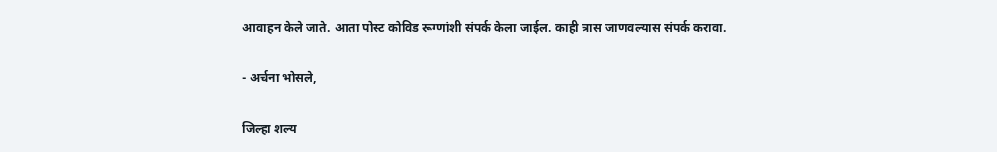आवाहन केले जाते. आता पोस्ट कोविड रूग्णांशी संपर्क केला जाईल. काही त्रास जाणवल्यास संपर्क करावा.

- अर्चना भोसले,

जिल्हा शल्य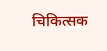चिकित्सक